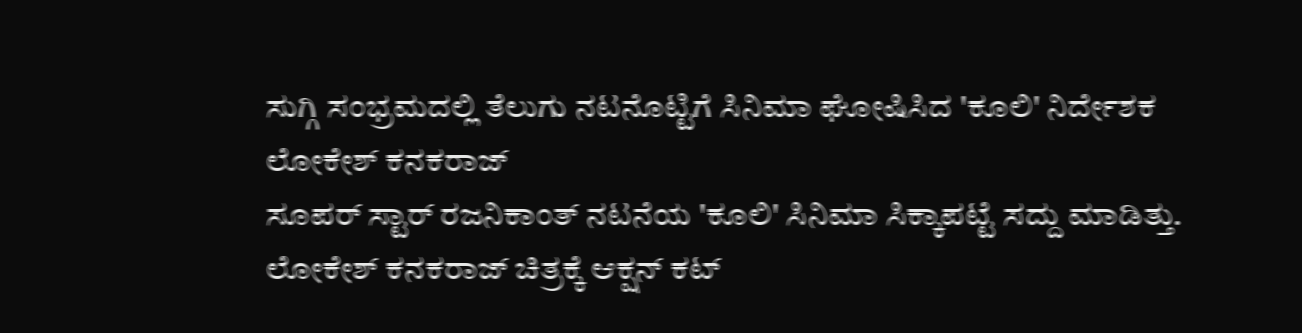ಸುಗ್ಗಿ ಸಂಭ್ರಮದಲ್ಲಿ ತೆಲುಗು ನಟನೊಟ್ಟಿಗೆ ಸಿನಿಮಾ ಘೋಷಿಸಿದ 'ಕೂಲಿ' ನಿರ್ದೇಶಕ ಲೋಕೇಶ್ ಕನಕರಾಜ್
ಸೂಪರ್ ಸ್ಟಾರ್ ರಜನಿಕಾಂತ್ ನಟನೆಯ 'ಕೂಲಿ' ಸಿನಿಮಾ ಸಿಕ್ಕಾಪಟ್ಟೆ ಸದ್ದು ಮಾಡಿತ್ತು. ಲೋಕೇಶ್ ಕನಕರಾಜ್ ಚಿತ್ರಕ್ಕೆ ಆಕ್ಷನ್ ಕಟ್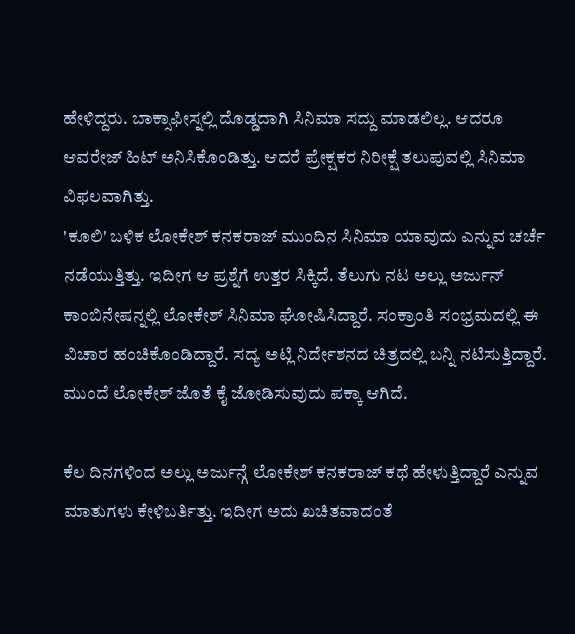ಹೇಳಿದ್ದರು. ಬಾಕ್ಸಾಫೀಸ್ನಲ್ಲಿ ದೊಡ್ಡದಾಗಿ ಸಿನಿಮಾ ಸದ್ದು ಮಾಡಲಿಲ್ಲ. ಆದರೂ ಆವರೇಜ್ ಹಿಟ್ ಅನಿಸಿಕೊಂಡಿತ್ತು. ಆದರೆ ಪ್ರೇಕ್ಷಕರ ನಿರೀಕ್ಷೆ ತಲುಪುವಲ್ಲಿ ಸಿನಿಮಾ ವಿಫಲವಾಗಿತ್ತು.
'ಕೂಲಿ' ಬಳಿಕ ಲೋಕೇಶ್ ಕನಕರಾಜ್ ಮುಂದಿನ ಸಿನಿಮಾ ಯಾವುದು ಎನ್ನುವ ಚರ್ಚೆ ನಡೆಯುತ್ತಿತ್ತು. ಇದೀಗ ಆ ಪ್ರಶ್ನೆಗೆ ಉತ್ತರ ಸಿಕ್ಕಿದೆ. ತೆಲುಗು ನಟ ಅಲ್ಲು ಅರ್ಜುನ್ ಕಾಂಬಿನೇಷನ್ನಲ್ಲಿ ಲೋಕೇಶ್ ಸಿನಿಮಾ ಘೋಷಿಸಿದ್ದಾರೆ. ಸಂಕ್ರಾಂತಿ ಸಂಭ್ರಮದಲ್ಲಿ ಈ ವಿಚಾರ ಹಂಚಿಕೊಂಡಿದ್ದಾರೆ. ಸದ್ಯ ಅಟ್ಲಿ ನಿರ್ದೇಶನದ ಚಿತ್ರದಲ್ಲಿ ಬನ್ನಿ ನಟಿಸುತ್ತಿದ್ದಾರೆ. ಮುಂದೆ ಲೋಕೇಶ್ ಜೊತೆ ಕೈ ಜೋಡಿಸುವುದು ಪಕ್ಕಾ ಆಗಿದೆ.

ಕೆಲ ದಿನಗಳಿಂದ ಅಲ್ಲು ಅರ್ಜುನ್ಗೆ ಲೋಕೇಶ್ ಕನಕರಾಜ್ ಕಥೆ ಹೇಳುತ್ತಿದ್ದಾರೆ ಎನ್ನುವ ಮಾತುಗಳು ಕೇಳಿಬರ್ತಿತ್ತು. ಇದೀಗ ಅದು ಖಚಿತವಾದಂತೆ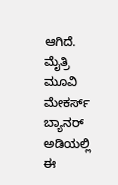ಆಗಿದೆ. ಮೈತ್ರಿ ಮೂವಿ ಮೇಕರ್ಸ್ ಬ್ಯಾನರ್ ಅಡಿಯಲ್ಲಿ ಈ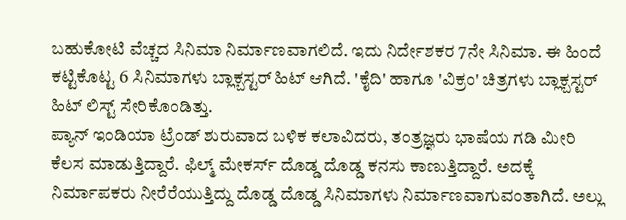ಬಹುಕೋಟಿ ವೆಚ್ಚದ ಸಿನಿಮಾ ನಿರ್ಮಾಣವಾಗಲಿದೆ. ಇದು ನಿರ್ದೇಶಕರ 7ನೇ ಸಿನಿಮಾ. ಈ ಹಿಂದೆ ಕಟ್ಟಿಕೊಟ್ಟ 6 ಸಿನಿಮಾಗಳು ಬ್ಲಾಕ್ಬಸ್ಟರ್ ಹಿಟ್ ಆಗಿದೆ. 'ಕೈದಿ' ಹಾಗೂ 'ವಿಕ್ರಂ' ಚಿತ್ರಗಳು ಬ್ಲಾಕ್ಬಸ್ಟರ್ ಹಿಟ್ ಲಿಸ್ಟ್ ಸೇರಿಕೊಂಡಿತ್ತು.
ಪ್ಯಾನ್ ಇಂಡಿಯಾ ಟ್ರೆಂಡ್ ಶುರುವಾದ ಬಳಿಕ ಕಲಾವಿದರು, ತಂತ್ರಜ್ಞರು ಭಾಷೆಯ ಗಡಿ ಮೀರಿ ಕೆಲಸ ಮಾಡುತ್ತಿದ್ದಾರೆ. ಫಿಲ್ಮ್ ಮೇಕರ್ಸ್ ದೊಡ್ಡ ದೊಡ್ಡ ಕನಸು ಕಾಣುತ್ತಿದ್ದಾರೆ. ಅದಕ್ಕೆ ನಿರ್ಮಾಪಕರು ನೀರೆರೆಯುತ್ತಿದ್ದು ದೊಡ್ಡ ದೊಡ್ಡ ಸಿನಿಮಾಗಳು ನಿರ್ಮಾಣವಾಗುವಂತಾಗಿದೆ. ಅಲ್ಲು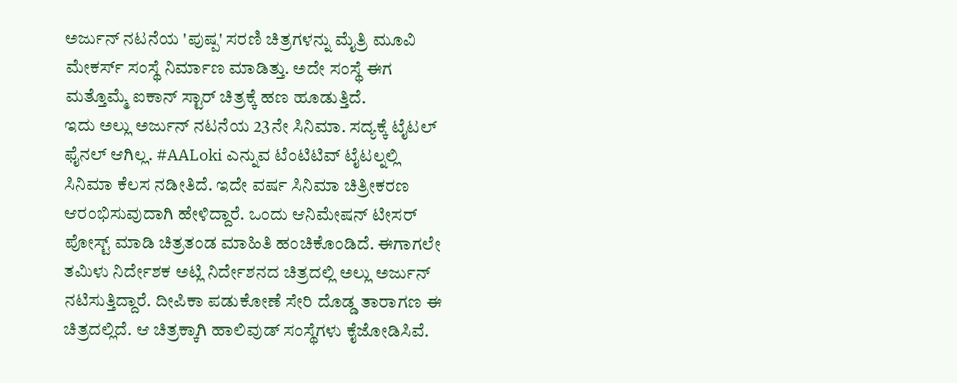ಅರ್ಜುನ್ ನಟನೆಯ 'ಪುಷ್ಪ' ಸರಣಿ ಚಿತ್ರಗಳನ್ನು ಮೈತ್ರಿ ಮೂವಿ ಮೇಕರ್ಸ್ ಸಂಸ್ಥೆ ನಿರ್ಮಾಣ ಮಾಡಿತ್ತು. ಅದೇ ಸಂಸ್ಥೆ ಈಗ ಮತ್ತೊಮ್ಮೆ ಐಕಾನ್ ಸ್ಟಾರ್ ಚಿತ್ರಕ್ಕೆ ಹಣ ಹೂಡುತ್ತಿದೆ.
ಇದು ಅಲ್ಲು ಅರ್ಜುನ್ ನಟನೆಯ 23ನೇ ಸಿನಿಮಾ. ಸದ್ಯಕ್ಕೆ ಟೈಟಲ್ ಫೈನಲ್ ಆಗಿಲ್ಲ. #AALoki ಎನ್ನುವ ಟೆಂಟಿಟಿವ್ ಟೈಟಲ್ನಲ್ಲಿ ಸಿನಿಮಾ ಕೆಲಸ ನಡೀತಿದೆ. ಇದೇ ವರ್ಷ ಸಿನಿಮಾ ಚಿತ್ರೀಕರಣ ಆರಂಭಿಸುವುದಾಗಿ ಹೇಳಿದ್ದಾರೆ. ಒಂದು ಆನಿಮೇಷನ್ ಟೀಸರ್ ಪೋಸ್ಟ್ ಮಾಡಿ ಚಿತ್ರತಂಡ ಮಾಹಿತಿ ಹಂಚಿಕೊಂಡಿದೆ. ಈಗಾಗಲೇ ತಮಿಳು ನಿರ್ದೇಶಕ ಅಟ್ಲಿ ನಿರ್ದೇಶನದ ಚಿತ್ರದಲ್ಲಿ ಅಲ್ಲು ಅರ್ಜುನ್ ನಟಿಸುತ್ತಿದ್ದಾರೆ. ದೀಪಿಕಾ ಪಡುಕೋಣೆ ಸೇರಿ ದೊಡ್ಡ ತಾರಾಗಣ ಈ ಚಿತ್ರದಲ್ಲಿದೆ. ಆ ಚಿತ್ರಕ್ಕಾಗಿ ಹಾಲಿವುಡ್ ಸಂಸ್ಥೆಗಳು ಕೈಜೋಡಿಸಿವೆ.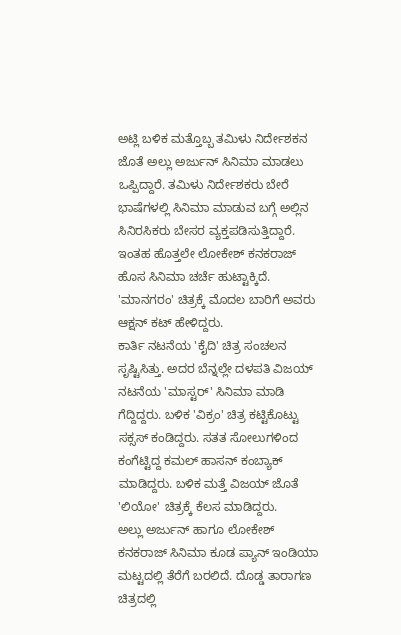ಅಟ್ಲಿ ಬಳಿಕ ಮತ್ತೊಬ್ಬ ತಮಿಳು ನಿರ್ದೇಶಕನ ಜೊತೆ ಅಲ್ಲು ಅರ್ಜುನ್ ಸಿನಿಮಾ ಮಾಡಲು ಒಪ್ಪಿದ್ದಾರೆ. ತಮಿಳು ನಿರ್ದೇಶಕರು ಬೇರೆ ಭಾಷೆಗಳಲ್ಲಿ ಸಿನಿಮಾ ಮಾಡುವ ಬಗ್ಗೆ ಅಲ್ಲಿನ ಸಿನಿರಸಿಕರು ಬೇಸರ ವ್ಯಕ್ತಪಡಿಸುತ್ತಿದ್ದಾರೆ. ಇಂತಹ ಹೊತ್ತಲೇ ಲೋಕೇಶ್ ಕನಕರಾಜ್ ಹೊಸ ಸಿನಿಮಾ ಚರ್ಚೆ ಹುಟ್ಟಾಕ್ಕಿದೆ. 'ಮಾನಗರಂ' ಚಿತ್ರಕ್ಕೆ ಮೊದಲ ಬಾರಿಗೆ ಅವರು ಆಕ್ಷನ್ ಕಟ್ ಹೇಳಿದ್ದರು.
ಕಾರ್ತಿ ನಟನೆಯ 'ಕೈದಿ' ಚಿತ್ರ ಸಂಚಲನ ಸೃಷ್ಟಿಸಿತ್ತು. ಅದರ ಬೆನ್ನಲ್ಲೇ ದಳಪತಿ ವಿಜಯ್ ನಟನೆಯ 'ಮಾಸ್ಟರ್' ಸಿನಿಮಾ ಮಾಡಿ ಗೆದ್ದಿದ್ದರು. ಬಳಿಕ 'ವಿಕ್ರಂ' ಚಿತ್ರ ಕಟ್ಟಿಕೊಟ್ಟು ಸಕ್ಸಸ್ ಕಂಡಿದ್ದರು. ಸತತ ಸೋಲುಗಳಿಂದ ಕಂಗೆಟ್ಟಿದ್ದ ಕಮಲ್ ಹಾಸನ್ ಕಂಬ್ಯಾಕ್ ಮಾಡಿದ್ದರು. ಬಳಿಕ ಮತ್ತೆ ವಿಜಯ್ ಜೊತೆ 'ಲಿಯೋ' ಚಿತ್ರಕ್ಕೆ ಕೆಲಸ ಮಾಡಿದ್ದರು.
ಅಲ್ಲು ಅರ್ಜುನ್ ಹಾಗೂ ಲೋಕೇಶ್ ಕನಕರಾಜ್ ಸಿನಿಮಾ ಕೂಡ ಪ್ಯಾನ್ ಇಂಡಿಯಾ ಮಟ್ಟದಲ್ಲಿ ತೆರೆಗೆ ಬರಲಿದೆ. ದೊಡ್ಡ ತಾರಾಗಣ ಚಿತ್ರದಲ್ಲಿ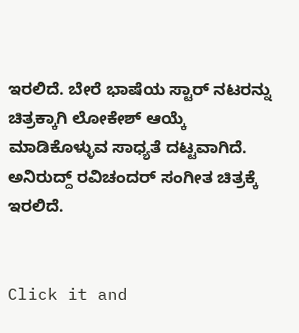ಇರಲಿದೆ. ಬೇರೆ ಭಾಷೆಯ ಸ್ಟಾರ್ ನಟರನ್ನು ಚಿತ್ರಕ್ಕಾಗಿ ಲೋಕೇಶ್ ಆಯ್ಕೆ ಮಾಡಿಕೊಳ್ಳುವ ಸಾಧ್ಯತೆ ದಟ್ಟವಾಗಿದೆ. ಅನಿರುದ್ದ್ ರವಿಚಂದರ್ ಸಂಗೀತ ಚಿತ್ರಕ್ಕೆ ಇರಲಿದೆ.


Click it and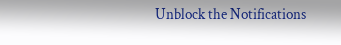Unblock the Notifications